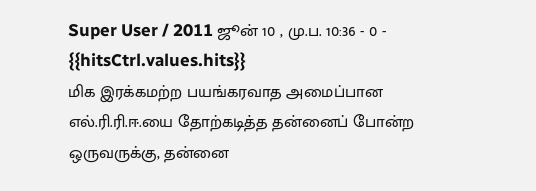Super User / 2011 ஜூன் 10 , மு.ப. 10:36 - 0 - {{hitsCtrl.values.hits}}
மிக இரக்கமற்ற பயங்கரவாத அமைப்பான எல்.ரி.ரி.ஈ.யை தோற்கடித்த தன்னைப் போன்ற ஒருவருக்கு, தன்னை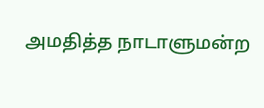அமதித்த நாடாளுமன்ற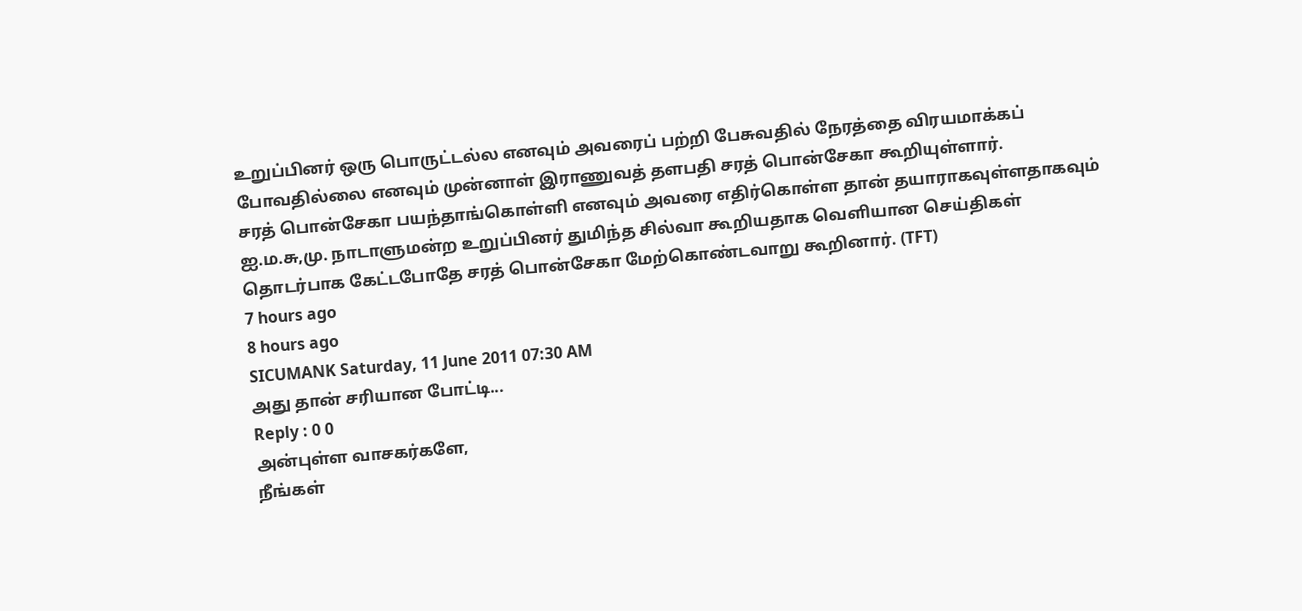உறுப்பினர் ஒரு பொருட்டல்ல எனவும் அவரைப் பற்றி பேசுவதில் நேரத்தை விரயமாக்கப் போவதில்லை எனவும் முன்னாள் இராணுவத் தளபதி சரத் பொன்சேகா கூறியுள்ளார்.
சரத் பொன்சேகா பயந்தாங்கொள்ளி எனவும் அவரை எதிர்கொள்ள தான் தயாராகவுள்ளதாகவும் ஐ.ம.சு,மு. நாடாளுமன்ற உறுப்பினர் துமிந்த சில்வா கூறியதாக வெளியான செய்திகள் தொடர்பாக கேட்டபோதே சரத் பொன்சேகா மேற்கொண்டவாறு கூறினார். (TFT)
7 hours ago
8 hours ago
SICUMANK Saturday, 11 June 2011 07:30 AM
அது தான் சரியான போட்டி...
Reply : 0 0
அன்புள்ள வாசகர்களே,
நீங்கள்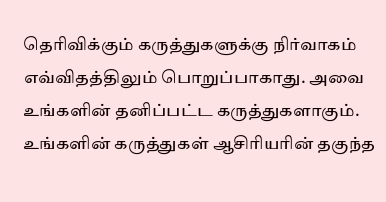தெரிவிக்கும் கருத்துகளுக்கு நிர்வாகம் எவ்விதத்திலும் பொறுப்பாகாது. அவை உங்களின் தனிப்பட்ட கருத்துகளாகும். உங்களின் கருத்துகள் ஆசிரியரின் தகுந்த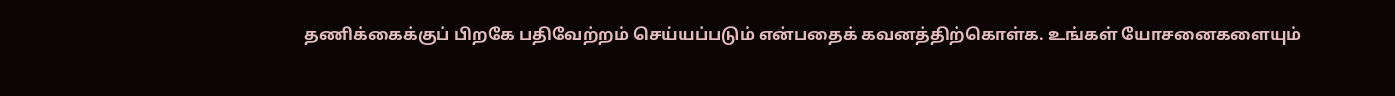தணிக்கைக்குப் பிறகே பதிவேற்றம் செய்யப்படும் என்பதைக் கவனத்திற்கொள்க. உங்கள் யோசனைகளையும்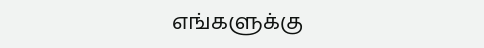எங்களுக்கு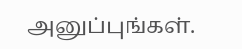அனுப்புங்கள்.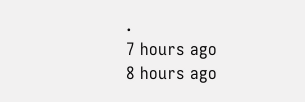.
7 hours ago
8 hours ago